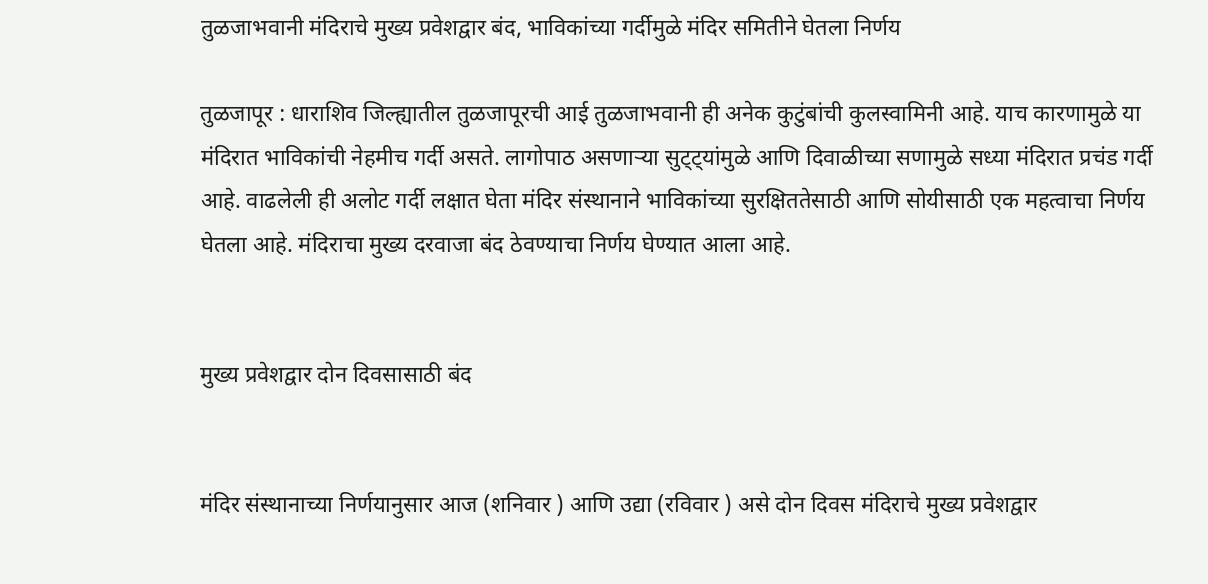तुळजाभवानी मंदिराचे मुख्य प्रवेशद्वार बंद, भाविकांच्या गर्दीमुळे मंदिर समितीने घेतला निर्णय

तुळजापूर : धाराशिव जिल्ह्यातील तुळजापूरची आई तुळजाभवानी ही अनेक कुटुंबांची कुलस्वामिनी आहे. याच कारणामुळे या मंदिरात भाविकांची नेहमीच गर्दी असते. लागोपाठ असणाऱ्या सुट्ट्यांमुळे आणि दिवाळीच्या सणामुळे सध्या मंदिरात प्रचंड गर्दी आहे. वाढलेली ही अलोट गर्दी लक्षात घेता मंदिर संस्थानाने भाविकांच्या सुरक्षिततेसाठी आणि सोयीसाठी एक महत्वाचा निर्णय घेतला आहे. मंदिराचा मुख्य दरवाजा बंद ठेवण्याचा निर्णय घेण्यात आला आहे.


मुख्य प्रवेशद्वार दोन दिवसासाठी बंद


मंदिर संस्थानाच्या निर्णयानुसार आज (शनिवार ) आणि उद्या (रविवार ) असे दोन दिवस मंदिराचे मुख्य प्रवेशद्वार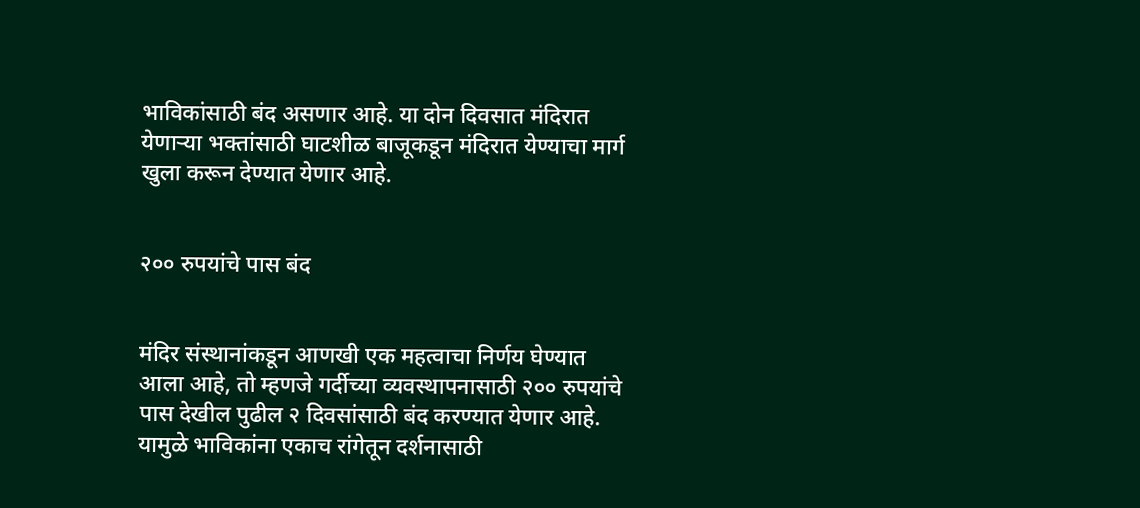भाविकांसाठी बंद असणार आहे. या दोन दिवसात मंदिरात येणाऱ्या भक्तांसाठी घाटशीळ बाजूकडून मंदिरात येण्याचा मार्ग खुला करून देण्यात येणार आहे.


२०० रुपयांचे पास बंद


मंदिर संस्थानांकडून आणखी एक महत्वाचा निर्णय घेण्यात आला आहे, तो म्हणजे गर्दीच्या व्यवस्थापनासाठी २०० रुपयांचे पास देखील पुढील २ दिवसांसाठी बंद करण्यात येणार आहे. यामुळे भाविकांना एकाच रांगेतून दर्शनासाठी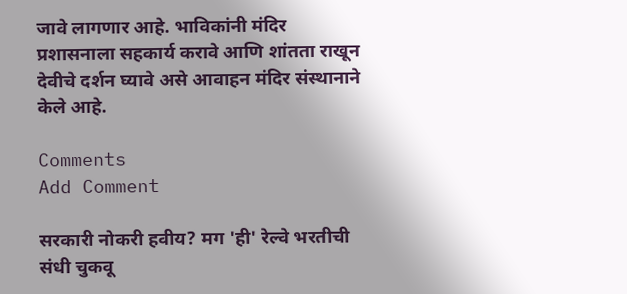जावे लागणार आहे. भाविकांनी मंदिर प्रशासनाला सहकार्य करावे आणि शांतता राखून देवीचे दर्शन घ्यावे असे आवाहन मंदिर संस्थानाने केले आहे.

Comments
Add Comment

सरकारी नोकरी हवीय? मग 'ही' रेल्वे भरतीची संधी चुकवू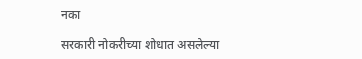नका

सरकारी नोकरीच्या शोधात असलेल्या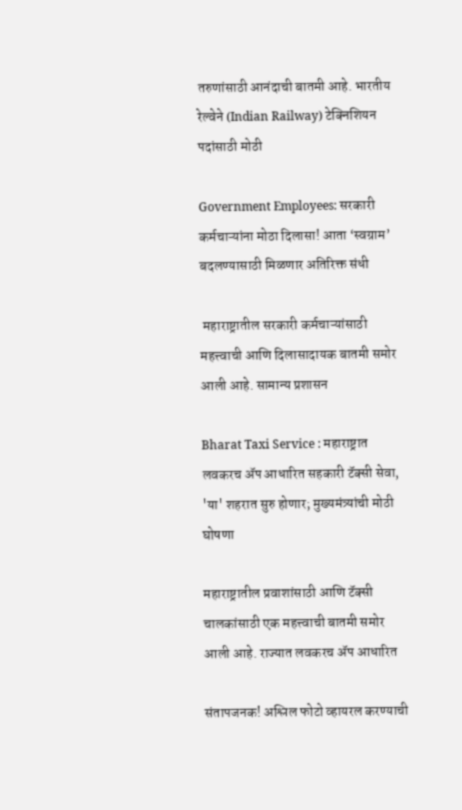तरुणांसाठी आनंदाची बातमी आहे. भारतीय रेल्वेने (Indian Railway) टेक्निशियन पदांसाठी मोठी

Government Employees: सरकारी कर्मचाऱ्यांना मोठा दिलासा! आता ‘स्वग्राम’ बदलण्यासाठी मिळणार अतिरिक्त संधी

 महाराष्ट्रातील सरकारी कर्मचाऱ्यांसाठी महत्त्वाची आणि दिलासादायक बातमी समोर आली आहे. सामान्य प्रशासन

Bharat Taxi Service : महाराष्ट्रात लवकरच ॲप आधारित सहकारी टॅक्सी सेवा, 'या' शहरात सुरु होणार; मुख्यमंत्र्यांची मोठी घोषणा

महाराष्ट्रातील प्रवाशांसाठी आणि टॅक्सी चालकांसाठी एक महत्त्वाची बातमी समोर आली आहे. राज्यात लवकरच ॲप आधारित

संतापजनक! अश्लिल फोटो व्हायरल करण्याची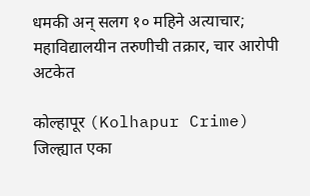धमकी अन् सलग १० महिने अत्याचार; महाविद्यालयीन तरुणीची तक्रार, चार आरोपी अटकेत

कोल्हापूर (Kolhapur Crime) जिल्ह्यात एका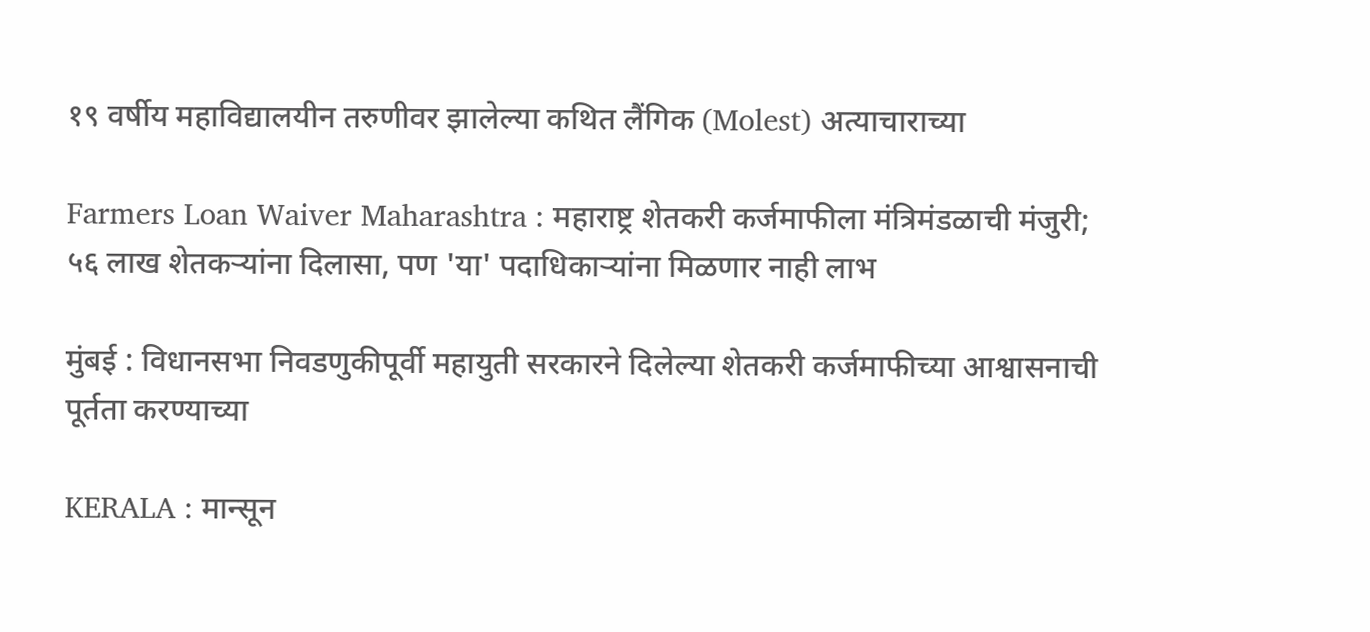१९ वर्षीय महाविद्यालयीन तरुणीवर झालेल्या कथित लैंगिक (Molest) अत्याचाराच्या

Farmers Loan Waiver Maharashtra : महाराष्ट्र शेतकरी कर्जमाफीला मंत्रिमंडळाची मंजुरी; ५६ लाख शेतकऱ्यांना दिलासा, पण 'या' पदाधिकाऱ्यांना मिळणार नाही लाभ

मुंबई : विधानसभा निवडणुकीपूर्वी महायुती सरकारने दिलेल्या शेतकरी कर्जमाफीच्या आश्वासनाची पूर्तता करण्याच्या

KERALA : मान्सून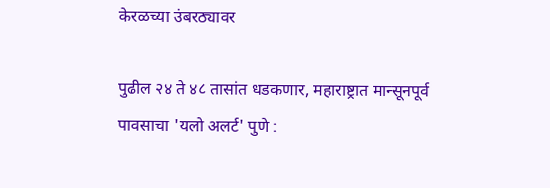केरळच्या उंबरठ्यावर

पुढील २४ ते ४८ तासांत धडकणार, महाराष्ट्रात मान्सूनपूर्व पावसाचा 'यलो अलर्ट' पुणे :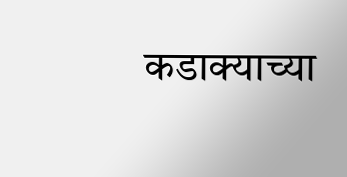कडाक्याच्या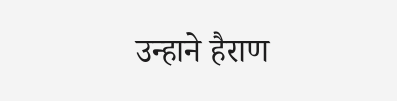उन्हाने हैराण